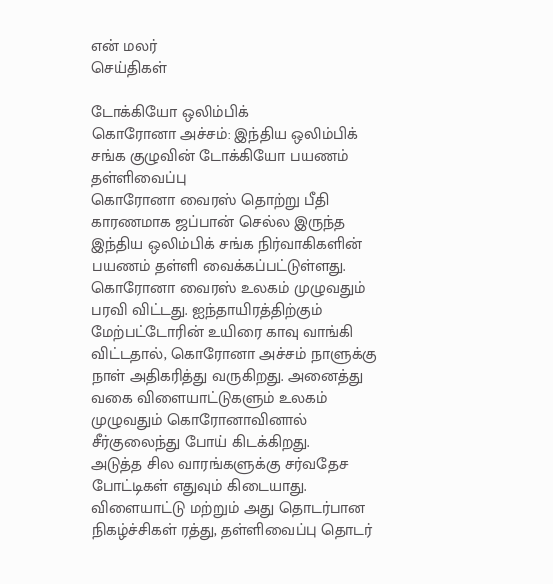என் மலர்
செய்திகள்

டோக்கியோ ஒலிம்பிக்
கொரோனா அச்சம்: இந்திய ஒலிம்பிக் சங்க குழுவின் டோக்கியோ பயணம் தள்ளிவைப்பு
கொரோனா வைரஸ் தொற்று பீதி காரணமாக ஜப்பான் செல்ல இருந்த இந்திய ஒலிம்பிக் சங்க நிர்வாகிகளின் பயணம் தள்ளி வைக்கப்பட்டுள்ளது.
கொரோனா வைரஸ் உலகம் முழுவதும் பரவி விட்டது. ஐந்தாயிரத்திற்கும் மேற்பட்டோரின் உயிரை காவு வாங்கி விட்டதால், கொரோனா அச்சம் நாளுக்கு நாள் அதிகரித்து வருகிறது. அனைத்து வகை விளையாட்டுகளும் உலகம் முழுவதும் கொரோனாவினால் சீர்குலைந்து போய் கிடக்கிறது.
அடுத்த சில வாரங்களுக்கு சர்வதேச போட்டிகள் எதுவும் கிடையாது. விளையாட்டு மற்றும் அது தொடர்பான நிகழ்ச்சிகள் ரத்து, தள்ளிவைப்பு தொடர்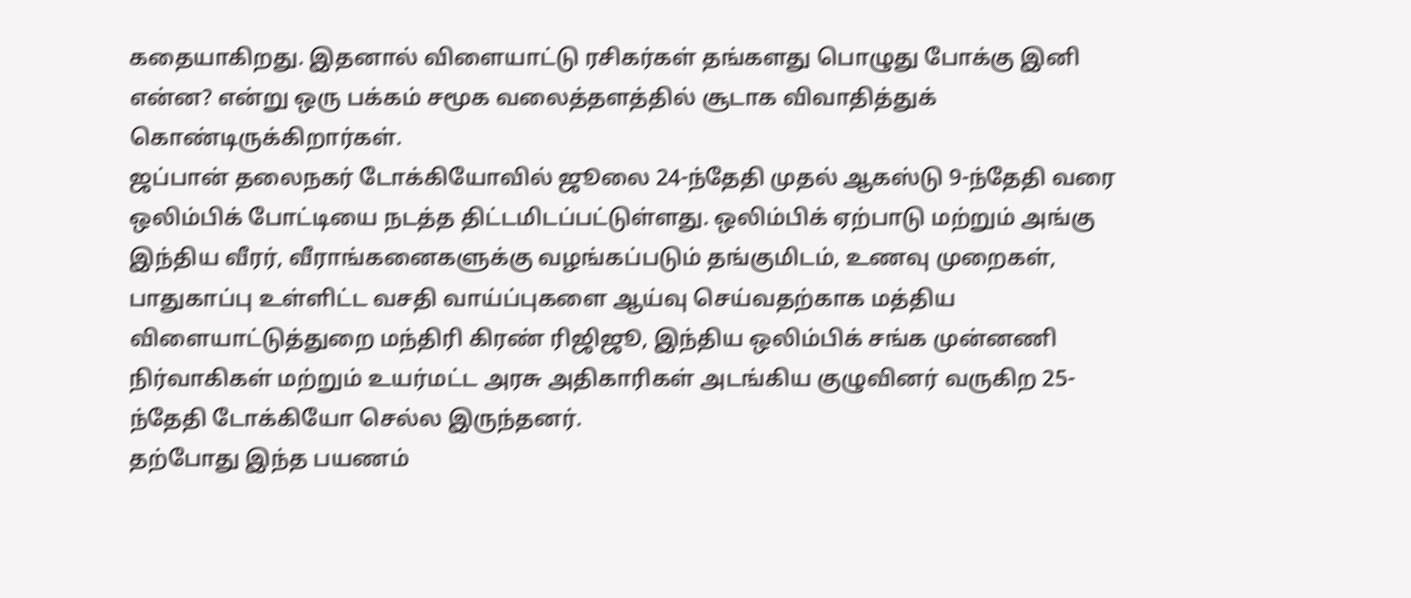கதையாகிறது. இதனால் விளையாட்டு ரசிகர்கள் தங்களது பொழுது போக்கு இனி என்ன? என்று ஒரு பக்கம் சமூக வலைத்தளத்தில் சூடாக விவாதித்துக் கொண்டிருக்கிறார்கள்.
ஜப்பான் தலைநகர் டோக்கியோவில் ஜூலை 24-ந்தேதி முதல் ஆகஸ்டு 9-ந்தேதி வரை ஒலிம்பிக் போட்டியை நடத்த திட்டமிடப்பட்டுள்ளது. ஒலிம்பிக் ஏற்பாடு மற்றும் அங்கு இந்திய வீரர், வீராங்கனைகளுக்கு வழங்கப்படும் தங்குமிடம், உணவு முறைகள், பாதுகாப்பு உள்ளிட்ட வசதி வாய்ப்புகளை ஆய்வு செய்வதற்காக மத்திய விளையாட்டுத்துறை மந்திரி கிரண் ரிஜிஜூ, இந்திய ஒலிம்பிக் சங்க முன்னணி நிர்வாகிகள் மற்றும் உயர்மட்ட அரசு அதிகாரிகள் அடங்கிய குழுவினர் வருகிற 25-ந்தேதி டோக்கியோ செல்ல இருந்தனர்.
தற்போது இந்த பயணம்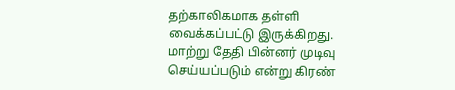தற்காலிகமாக தள்ளி வைக்கப்பட்டு இருக்கிறது. மாற்று தேதி பின்னர் முடிவு செய்யப்படும் என்று கிரண்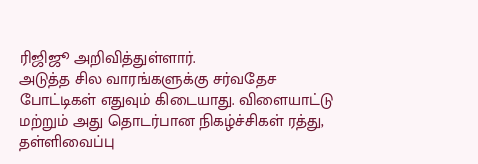ரிஜிஜூ அறிவித்துள்ளார்.
அடுத்த சில வாரங்களுக்கு சர்வதேச போட்டிகள் எதுவும் கிடையாது. விளையாட்டு மற்றும் அது தொடர்பான நிகழ்ச்சிகள் ரத்து, தள்ளிவைப்பு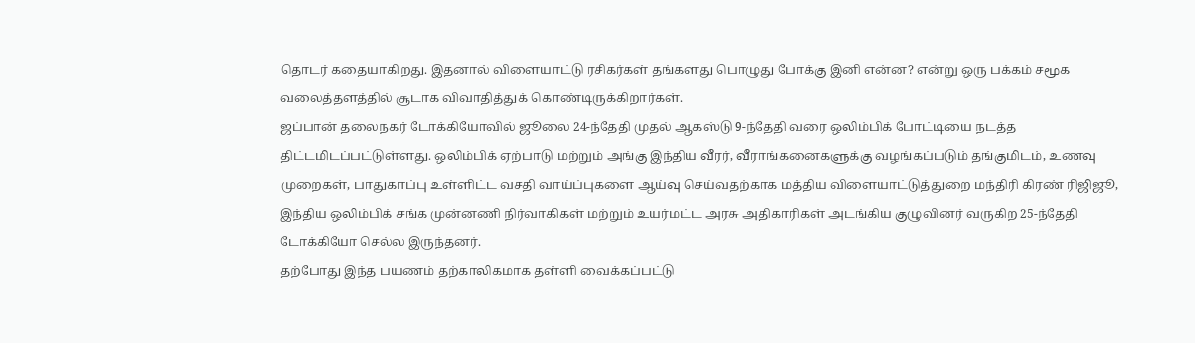தொடர் கதையாகிறது. இதனால் விளையாட்டு ரசிகர்கள் தங்களது பொழுது போக்கு இனி என்ன? என்று ஒரு பக்கம் சமூக வலைத்தளத்தில் சூடாக விவாதித்துக் கொண்டிருக்கிறார்கள்.
ஜப்பான் தலைநகர் டோக்கியோவில் ஜூலை 24-ந்தேதி முதல் ஆகஸ்டு 9-ந்தேதி வரை ஒலிம்பிக் போட்டியை நடத்த திட்டமிடப்பட்டுள்ளது. ஒலிம்பிக் ஏற்பாடு மற்றும் அங்கு இந்திய வீரர், வீராங்கனைகளுக்கு வழங்கப்படும் தங்குமிடம், உணவு முறைகள், பாதுகாப்பு உள்ளிட்ட வசதி வாய்ப்புகளை ஆய்வு செய்வதற்காக மத்திய விளையாட்டுத்துறை மந்திரி கிரண் ரிஜிஜூ, இந்திய ஒலிம்பிக் சங்க முன்னணி நிர்வாகிகள் மற்றும் உயர்மட்ட அரசு அதிகாரிகள் அடங்கிய குழுவினர் வருகிற 25-ந்தேதி டோக்கியோ செல்ல இருந்தனர்.
தற்போது இந்த பயணம் தற்காலிகமாக தள்ளி வைக்கப்பட்டு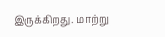இருக்கிறது. மாற்று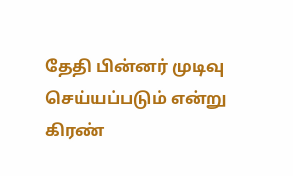தேதி பின்னர் முடிவு செய்யப்படும் என்று கிரண்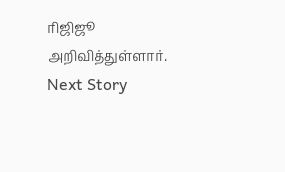ரிஜிஜூ அறிவித்துள்ளார்.
Next Story